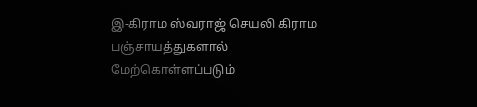இ-கிராம ஸ்வராஜ் செயலி கிராம பஞ்சாயத்துகளால் மேற்கொள்ளப்படும்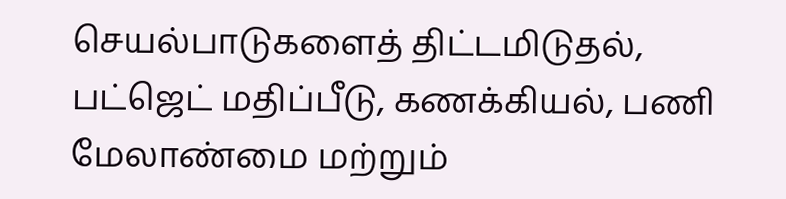செயல்பாடுகளைத் திட்டமிடுதல், பட்ஜெட் மதிப்பீடு, கணக்கியல், பணி மேலாண்மை மற்றும்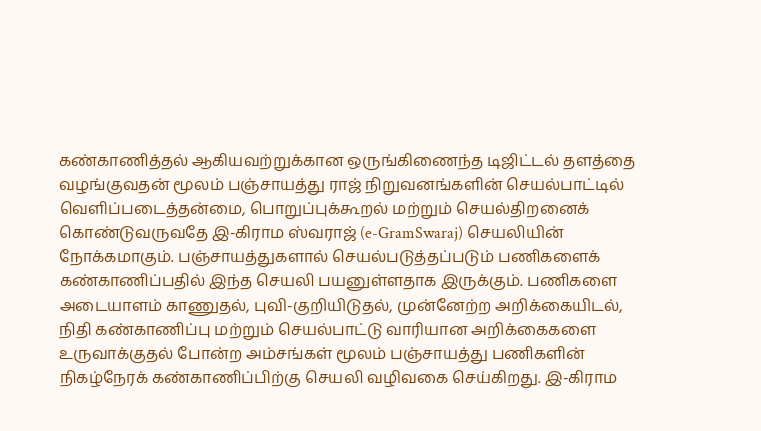கண்காணித்தல் ஆகியவற்றுக்கான ஒருங்கிணைந்த டிஜிட்டல் தளத்தை வழங்குவதன் மூலம் பஞ்சாயத்து ராஜ் நிறுவனங்களின் செயல்பாட்டில் வெளிப்படைத்தன்மை, பொறுப்புக்கூறல் மற்றும் செயல்திறனைக் கொண்டுவருவதே இ-கிராம ஸ்வராஜ் (e-GramSwaraj) செயலியின் நோக்கமாகும். பஞ்சாயத்துகளால் செயல்படுத்தப்படும் பணிகளைக் கண்காணிப்பதில் இந்த செயலி பயனுள்ளதாக இருக்கும். பணிகளை அடையாளம் காணுதல், புவி-குறியிடுதல், முன்னேற்ற அறிக்கையிடல், நிதி கண்காணிப்பு மற்றும் செயல்பாட்டு வாரியான அறிக்கைகளை உருவாக்குதல் போன்ற அம்சங்கள் மூலம் பஞ்சாயத்து பணிகளின் நிகழ்நேரக் கண்காணிப்பிற்கு செயலி வழிவகை செய்கிறது. இ-கிராம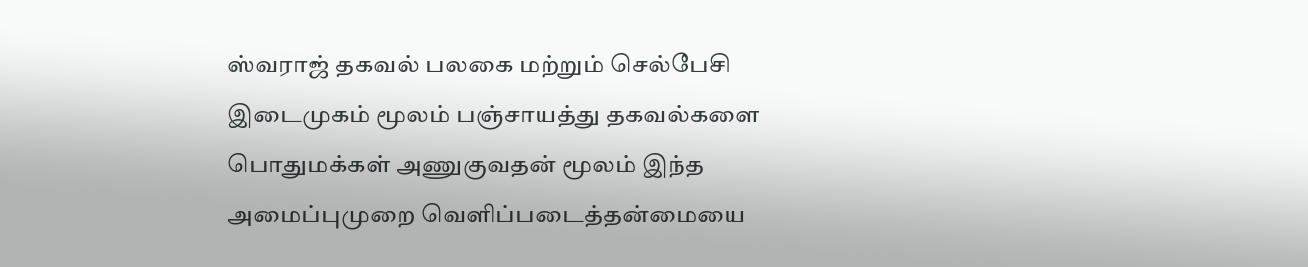ஸ்வராஜ் தகவல் பலகை மற்றும் செல்பேசி இடைமுகம் மூலம் பஞ்சாயத்து தகவல்களை பொதுமக்கள் அணுகுவதன் மூலம் இந்த அமைப்புமுறை வெளிப்படைத்தன்மையை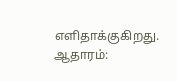எளிதாக்குகிறது. ஆதாரம்: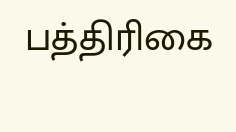பத்திரிகை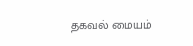தகவல் மையம்